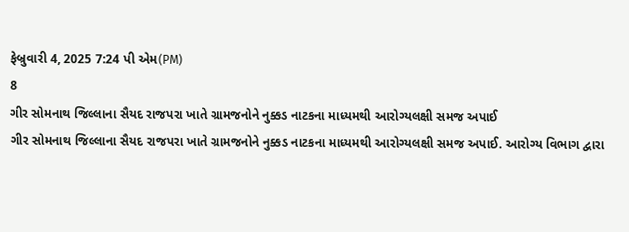ફેબ્રુવારી 4, 2025 7:24 પી એમ(PM)
8
ગીર સોમનાથ જિલ્લાના સૈયદ રાજપરા ખાતે ગ્રામજનોને નુક્કડ નાટકના માધ્યમથી આરોગ્યલક્ષી સમજ અપાઈ
ગીર સોમનાથ જિલ્લાના સૈયદ રાજપરા ખાતે ગ્રામજનોને નુક્કડ નાટકના માધ્યમથી આરોગ્યલક્ષી સમજ અપાઈ. આરોગ્ય વિભાગ દ્વારા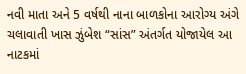નવી માતા અને 5 વર્ષથી નાના બાળકોના આરોગ્ય અંગે ચલાવાતી ખાસ ઝુંબેશ “સાંસ” અંતર્ગત યોજાયેલ આ નાટકમાં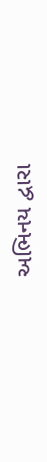અભિનય દ્વારા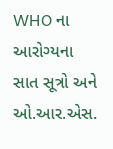WHO ના આરોગ્યના સાત સૂત્રો અને ઓ.આર.એસ.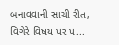બનાવવાની સાચી રીત, વિગેરે વિષય પર પ...